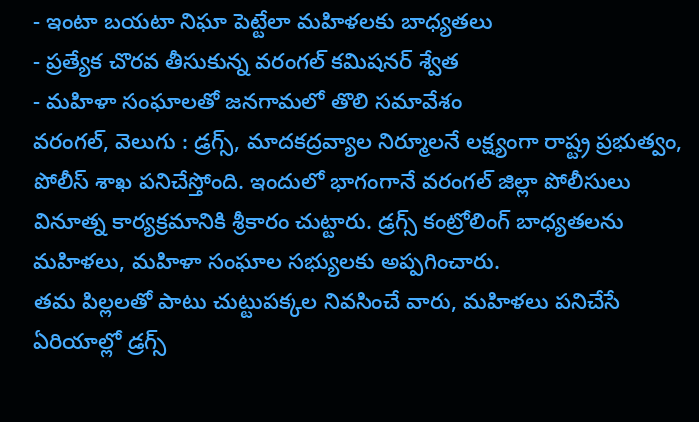- ఇంటా బయటా నిఘా పెట్టేలా మహిళలకు బాధ్యతలు
- ప్రత్యేక చొరవ తీసుకున్న వరంగల్ కమిషనర్ శ్వేత
- మహిళా సంఘాలతో జనగామలో తొలి సమావేశం
వరంగల్, వెలుగు : డ్రగ్స్, మాదకద్రవ్యాల నిర్మూలనే లక్ష్యంగా రాష్ట్ర ప్రభుత్వం, పోలీస్ శాఖ పనిచేస్తోంది. ఇందులో భాగంగానే వరంగల్ జిల్లా పోలీసులు వినూత్న కార్యక్రమానికి శ్రీకారం చుట్టారు. డ్రగ్స్ కంట్రోలింగ్ బాధ్యతలను మహిళలు, మహిళా సంఘాల సభ్యులకు అప్పగించారు.
తమ పిల్లలతో పాటు చుట్టుపక్కల నివసించే వారు, మహిళలు పనిచేసే ఏరియాల్లో డ్రగ్స్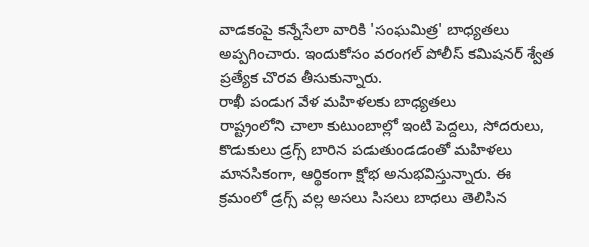వాడకంపై కన్నేసేలా వారికి 'సంఘమిత్ర' బాధ్యతలు అప్పగించారు. ఇందుకోసం వరంగల్ పోలీస్ కమిషనర్ శ్వేత ప్రత్యేక చొరవ తీసుకున్నారు.
రాఖీ పండుగ వేళ మహిళలకు బాధ్యతలు
రాష్ట్రంలోని చాలా కుటుంబాల్లో ఇంటి పెద్దలు, సోదరులు, కొడుకులు డ్రగ్స్ బారిన పడుతుండడంతో మహిళలు మానసికంగా, ఆర్థికంగా క్షోభ అనుభవిస్తున్నారు. ఈ క్రమంలో డ్రగ్స్ వల్ల అసలు సిసలు బాధలు తెలిసిన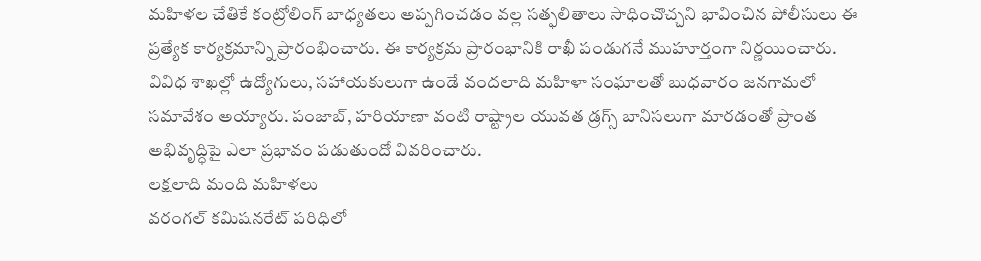మహిళల చేతికే కంట్రోలింగ్ బాధ్యతలు అప్పగించడం వల్ల సత్ఫలితాలు సాధించొచ్చని భావించిన పోలీసులు ఈ ప్రత్యేక కార్యక్రమాన్ని ప్రారంభించారు. ఈ కార్యక్రమ ప్రారంభానికి రాఖీ పండుగనే ముహూర్తంగా నిర్ణయించారు.
వివిధ శాఖల్లో ఉద్యోగులు, సహాయకులుగా ఉండే వందలాది మహిళా సంఘాలతో బుధవారం జనగామలో సమావేశం అయ్యారు. పంజాబ్, హరియాణా వంటి రాష్ట్రాల యువత డ్రగ్స్ బానిసలుగా మారడంతో ప్రాంత అభివృద్ధిపై ఎలా ప్రభావం పడుతుందో వివరించారు.
లక్షలాది మంది మహిళలు
వరంగల్ కమిషనరేట్ పరిధిలో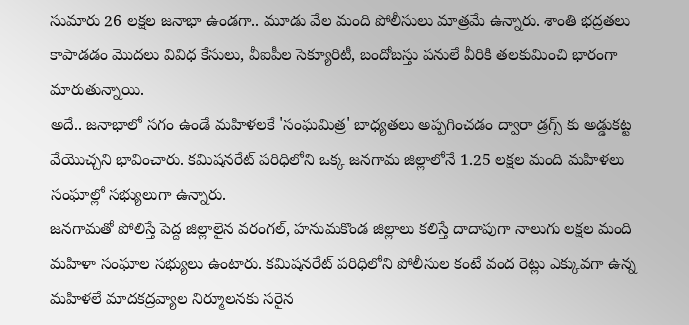సుమారు 26 లక్షల జనాభా ఉండగా.. మూడు వేల మంది పోలీసులు మాత్రమే ఉన్నారు. శాంతి భద్రతలు కాపాడడం మొదలు వివిధ కేసులు, వీఐపీల సెక్యూరిటీ, బందోబస్తు పనులే వీరికి తలకుమించి భారంగా మారుతున్నాయి.
అదే.. జనాభాలో సగం ఉండే మహిళలకే 'సంఘమిత్ర' బాధ్యతలు అప్పగించడం ద్వారా డ్రగ్స్ కు అడ్డుకట్ట వేయొచ్చని భావించారు. కమిషనరేట్ పరిధిలోని ఒక్క జనగామ జిల్లాలోనే 1.25 లక్షల మంది మహిళలు సంఘాల్లో సభ్యులుగా ఉన్నారు.
జనగామతో పోలిస్తే పెద్ద జిల్లాలైన వరంగల్, హనుమకొండ జిల్లాలు కలిస్తే దాదాపుగా నాలుగు లక్షల మంది మహిళా సంఘాల సభ్యులు ఉంటారు. కమిషనరేట్ పరిధిలోని పోలీసుల కంటే వంద రెట్లు ఎక్కువగా ఉన్న మహిళలే మాదకద్రవ్యాల నిర్మూలనకు సరైన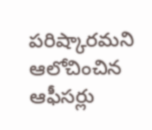పరిష్కారమని ఆలోచించిన ఆఫీసర్లు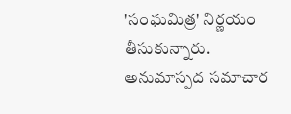'సంఘమిత్ర' నిర్ణయం తీసుకున్నారు.
అనుమాస్పద సమాచార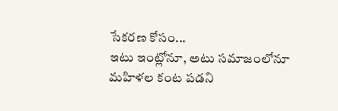సేకరణ కోసం...
ఇటు ఇంట్లోనూ, అటు సమాజంలోనూ మహిళల కంట పడని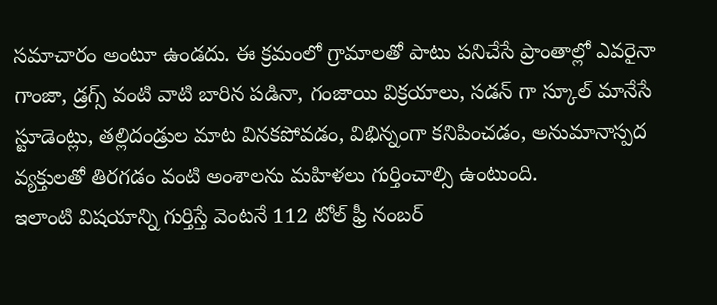సమాచారం అంటూ ఉండదు. ఈ క్రమంలో గ్రామాలతో పాటు పనిచేసే ప్రాంతాల్లో ఎవరైనా గాంజా, డ్రగ్స్ వంటి వాటి బారిన పడినా, గంజాయి విక్రయాలు, సడన్ గా స్కూల్ మానేసే స్టూడెంట్లు, తల్లిదండ్రుల మాట వినకపోవడం, విభిన్నంగా కనిపించడం, అనుమానాస్పద వ్యక్తులతో తిరగడం వంటి అంశాలను మహిళలు గుర్తించాల్సి ఉంటుంది.
ఇలాంటి విషయాన్ని గుర్తిస్తే వెంటనే 112 టోల్ ఫ్రీ నంబర్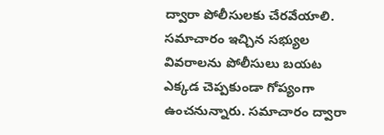ద్వారా పోలీసులకు చేరవేయాలి. సమాచారం ఇచ్చిన సభ్యుల వివరాలను పోలీసులు బయట ఎక్కడ చెప్పకుండా గోప్యంగా ఉంచనున్నారు. సమాచారం ద్వారా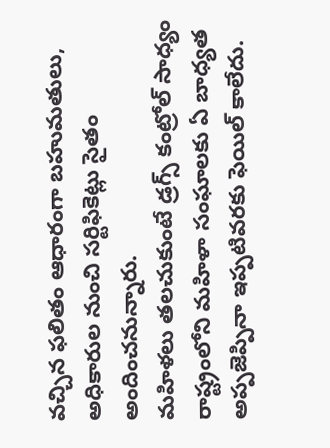వచ్చిన ఫలితం ఆధారంగా బహుమతులు, అధికారుల నుంచి సర్టిఫికెట్లు సైతం అందించనున్నారు.
మహిళలు తలచుకుంటే డ్రగ్స్ కంట్రోల్ సాధ్యం
రాష్ట్రంలోని మహిళా సంఘాలకు ఏ బాధ్యత అప్పజెప్పినా ఇప్పటివరకు ఫెయిల్ కాలేదు.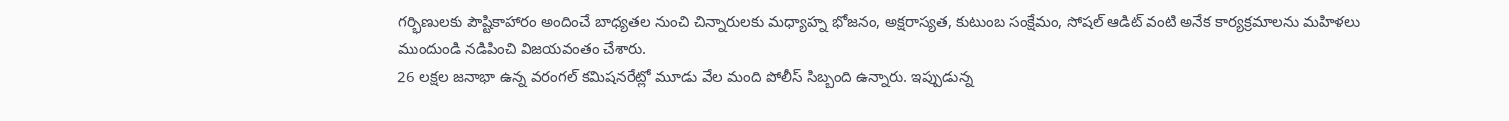గర్భిణులకు పౌష్టికాహారం అందించే బాధ్యతల నుంచి చిన్నారులకు మధ్యాహ్న భోజనం, అక్షరాస్యత, కుటుంబ సంక్షేమం, సోషల్ ఆడిట్ వంటి అనేక కార్యక్రమాలను మహిళలు ముందుండి నడిపించి విజయవంతం చేశారు.
26 లక్షల జనాభా ఉన్న వరంగల్ కమిషనరేట్లో మూడు వేల మంది పోలీస్ సిబ్బంది ఉన్నారు. ఇప్పుడున్న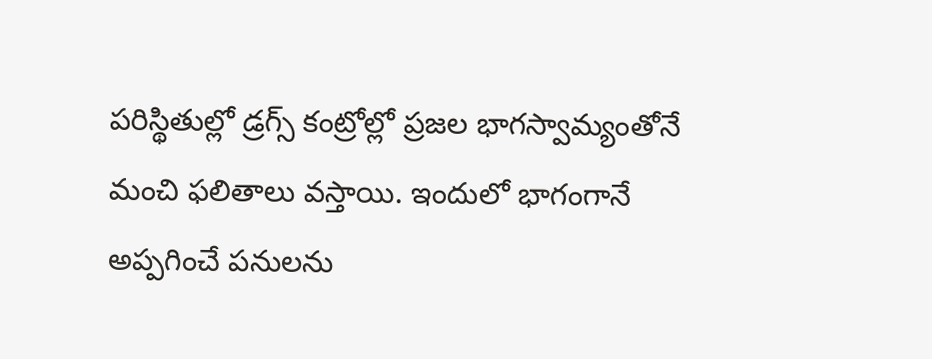పరిస్థితుల్లో డ్రగ్స్ కంట్రోల్లో ప్రజల భాగస్వామ్యంతోనే మంచి ఫలితాలు వస్తాయి. ఇందులో భాగంగానే అప్పగించే పనులను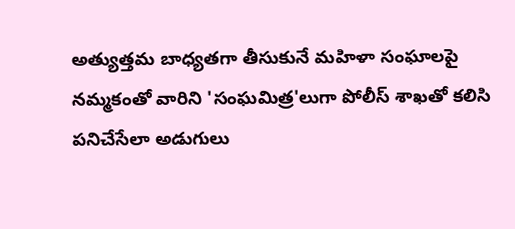అత్యుత్తమ బాధ్యతగా తీసుకునే మహిళా సంఘాలపై నమ్మకంతో వారిని 'సంఘమిత్ర'లుగా పోలీస్ శాఖతో కలిసి పనిచేసేలా అడుగులు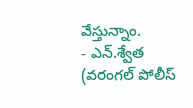వేస్తున్నాం.
- ఎన్.శ్వేత (వరంగల్ పోలీస్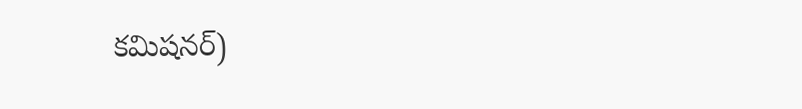కమిషనర్)